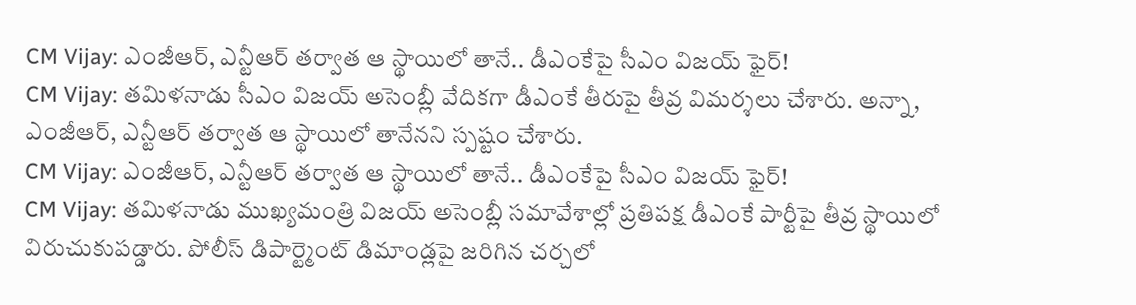CM Vijay: ఎంజీఆర్, ఎన్టీఆర్ తర్వాత ఆ స్థాయిలో తానే.. డీఎంకేపై సీఎం విజయ్ ఫైర్!
CM Vijay: తమిళనాడు సీఎం విజయ్ అసెంబ్లీ వేదికగా డీఎంకే తీరుపై తీవ్ర విమర్శలు చేశారు. అన్నా, ఎంజీఆర్, ఎన్టీఆర్ తర్వాత ఆ స్థాయిలో తానేనని స్పష్టం చేశారు.
CM Vijay: ఎంజీఆర్, ఎన్టీఆర్ తర్వాత ఆ స్థాయిలో తానే.. డీఎంకేపై సీఎం విజయ్ ఫైర్!
CM Vijay: తమిళనాడు ముఖ్యమంత్రి విజయ్ అసెంబ్లీ సమావేశాల్లో ప్రతిపక్ష డీఎంకే పార్టీపై తీవ్ర స్థాయిలో విరుచుకుపడ్డారు. పోలీస్ డిపార్ట్మెంట్ డిమాండ్లపై జరిగిన చర్చలో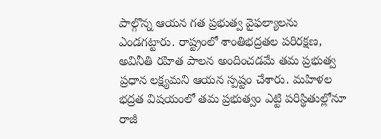పాల్గొన్న ఆయన గత ప్రభుత్వ వైఫల్యాలను ఎండగట్టారు. రాష్ట్రంలో శాంతిభద్రతల పరిరక్షణ, అవినీతి రహిత పాలన అందించడమే తమ ప్రభుత్వ ప్రధాన లక్ష్యమని ఆయన స్పష్టం చేశారు. మహిళల భద్రత విషయంలో తమ ప్రభుత్వం ఎట్టి పరిస్థితుల్లోనూ రాజీ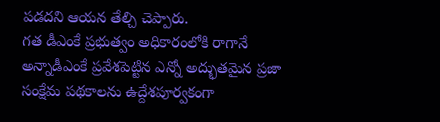పడదని ఆయన తేల్చి చెప్పారు.
గత డీఎంకే ప్రభుత్వం అధికారంలోకి రాగానే అన్నాడీఎంకే ప్రవేశపెట్టిన ఎన్నో అద్భుతమైన ప్రజా సంక్షేమ పథకాలను ఉద్దేశపూర్వకంగా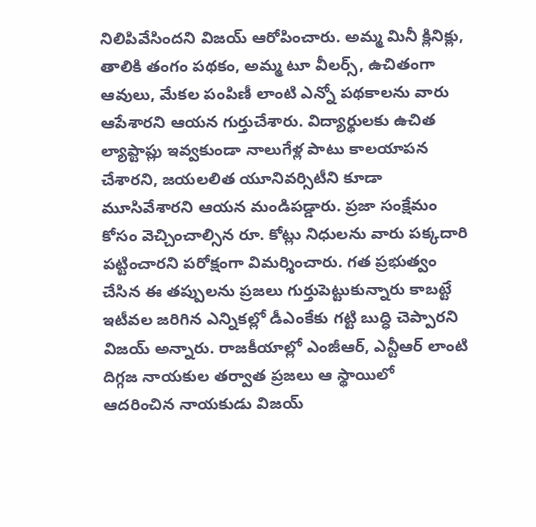నిలిపివేసిందని విజయ్ ఆరోపించారు. అమ్మ మినీ క్లినిక్లు, తాలికి తంగం పథకం, అమ్మ టూ వీలర్స్, ఉచితంగా ఆవులు, మేకల పంపిణీ లాంటి ఎన్నో పథకాలను వారు ఆపేశారని ఆయన గుర్తుచేశారు. విద్యార్థులకు ఉచిత ల్యాప్టాప్లు ఇవ్వకుండా నాలుగేళ్ల పాటు కాలయాపన చేశారని, జయలలిత యూనివర్సిటీని కూడా మూసివేశారని ఆయన మండిపడ్డారు. ప్రజా సంక్షేమం కోసం వెచ్చించాల్సిన రూ. కోట్లు నిధులను వారు పక్కదారి పట్టించారని పరోక్షంగా విమర్శించారు. గత ప్రభుత్వం చేసిన ఈ తప్పులను ప్రజలు గుర్తుపెట్టుకున్నారు కాబట్టే ఇటీవల జరిగిన ఎన్నికల్లో డీఎంకేకు గట్టి బుద్ధి చెప్పారని విజయ్ అన్నారు. రాజకీయాల్లో ఎంజీఆర్, ఎన్టీఆర్ లాంటి దిగ్గజ నాయకుల తర్వాత ప్రజలు ఆ స్థాయిలో ఆదరించిన నాయకుడు విజయ్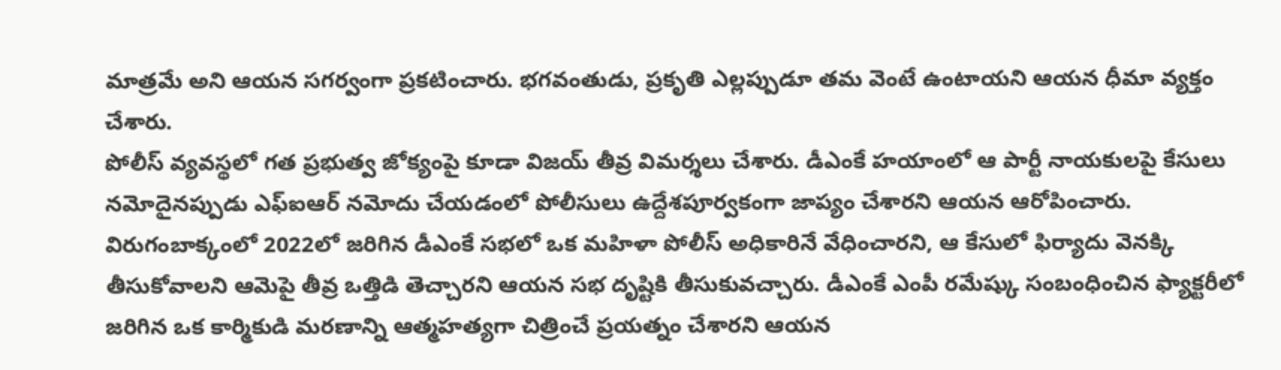మాత్రమే అని ఆయన సగర్వంగా ప్రకటించారు. భగవంతుడు, ప్రకృతి ఎల్లప్పుడూ తమ వెంటే ఉంటాయని ఆయన ధీమా వ్యక్తం చేశారు.
పోలీస్ వ్యవస్థలో గత ప్రభుత్వ జోక్యంపై కూడా విజయ్ తీవ్ర విమర్శలు చేశారు. డీఎంకే హయాంలో ఆ పార్టీ నాయకులపై కేసులు నమోదైనప్పుడు ఎఫ్ఐఆర్ నమోదు చేయడంలో పోలీసులు ఉద్దేశపూర్వకంగా జాప్యం చేశారని ఆయన ఆరోపించారు. విరుగంబాక్కంలో 2022లో జరిగిన డీఎంకే సభలో ఒక మహిళా పోలీస్ అధికారినే వేధించారని, ఆ కేసులో ఫిర్యాదు వెనక్కి తీసుకోవాలని ఆమెపై తీవ్ర ఒత్తిడి తెచ్చారని ఆయన సభ దృష్టికి తీసుకువచ్చారు. డీఎంకే ఎంపీ రమేష్కు సంబంధించిన ఫ్యాక్టరీలో జరిగిన ఒక కార్మికుడి మరణాన్ని ఆత్మహత్యగా చిత్రించే ప్రయత్నం చేశారని ఆయన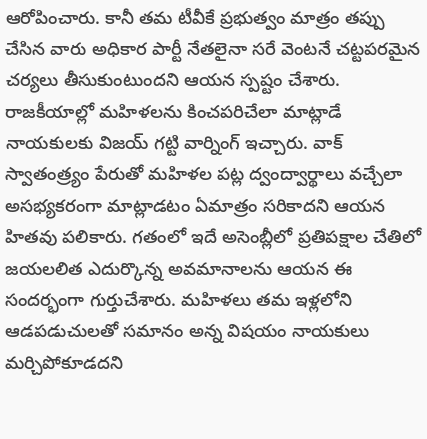ఆరోపించారు. కానీ తమ టీవీకే ప్రభుత్వం మాత్రం తప్పు చేసిన వారు అధికార పార్టీ నేతలైనా సరే వెంటనే చట్టపరమైన చర్యలు తీసుకుంటుందని ఆయన స్పష్టం చేశారు.
రాజకీయాల్లో మహిళలను కించపరిచేలా మాట్లాడే నాయకులకు విజయ్ గట్టి వార్నింగ్ ఇచ్చారు. వాక్ స్వాతంత్ర్యం పేరుతో మహిళల పట్ల ద్వంద్వార్థాలు వచ్చేలా అసభ్యకరంగా మాట్లాడటం ఏమాత్రం సరికాదని ఆయన హితవు పలికారు. గతంలో ఇదే అసెంబ్లీలో ప్రతిపక్షాల చేతిలో జయలలిత ఎదుర్కొన్న అవమానాలను ఆయన ఈ సందర్భంగా గుర్తుచేశారు. మహిళలు తమ ఇళ్లలోని ఆడపడుచులతో సమానం అన్న విషయం నాయకులు మర్చిపోకూడదని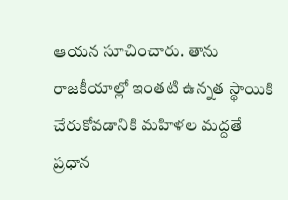ఆయన సూచించారు. తాను రాజకీయాల్లో ఇంతటి ఉన్నత స్థాయికి చేరుకోవడానికి మహిళల మద్దతే ప్రధాన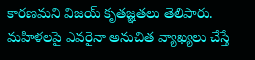కారణమని విజయ్ కృతజ్ఞతలు తెలిపారు. మహిళలపై ఎవరైనా అనుచిత వ్యాఖ్యలు చేస్తే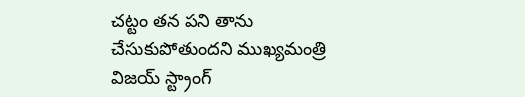చట్టం తన పని తాను చేసుకుపోతుందని ముఖ్యమంత్రి విజయ్ స్ట్రాంగ్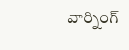వార్నింగ్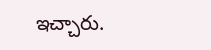ఇచ్చారు.